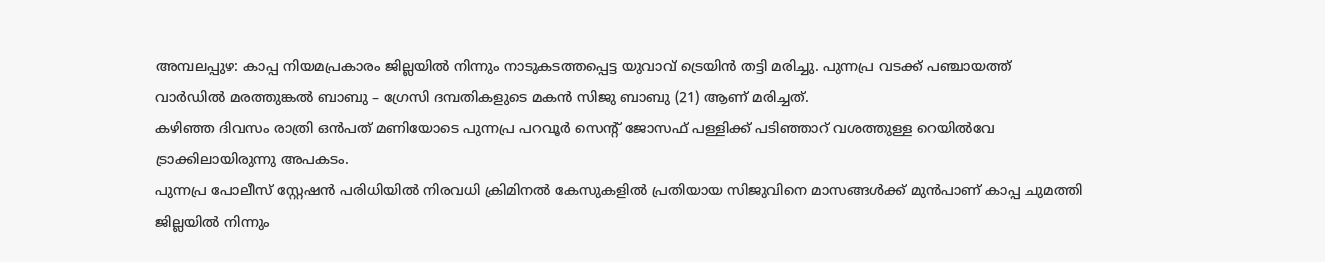അമ്പലപ്പുഴ: കാപ്പ നിയമപ്രകാരം ജില്ലയിൽ നിന്നും നാടുകടത്തപ്പെട്ട യുവാവ് ട്രെയിൻ തട്ടി മരിച്ചു. പുന്നപ്ര വടക്ക് പഞ്ചായത്ത് വാർഡിൽ മരത്തുങ്കൽ ബാബു – ഗ്രേസി ദമ്പതികളുടെ മകൻ സിജു ബാബു (21) ആണ് മരിച്ചത്.
കഴിഞ്ഞ ദിവസം രാത്രി ഒൻപത് മണിയോടെ പുന്നപ്ര പറവൂർ സെന്റ് ജോസഫ് പള്ളിക്ക് പടിഞ്ഞാറ് വശത്തുള്ള റെയിൽവേ ട്രാക്കിലായിരുന്നു അപകടം.
പുന്നപ്ര പോലീസ് സ്റ്റേഷൻ പരിധിയിൽ നിരവധി ക്രിമിനൽ കേസുകളിൽ പ്രതിയായ സിജുവിനെ മാസങ്ങൾക്ക് മുൻപാണ് കാപ്പ ചുമത്തി ജില്ലയിൽ നിന്നും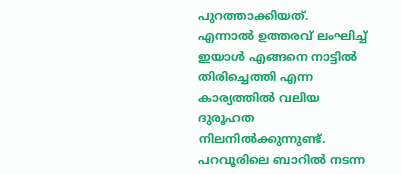പുറത്താക്കിയത്.
എന്നാൽ ഉത്തരവ് ലംഘിച്ച് ഇയാൾ എങ്ങനെ നാട്ടിൽ തിരിച്ചെത്തി എന്ന കാര്യത്തിൽ വലിയ ദുരൂഹത നിലനിൽക്കുന്നുണ്ട്. പറവൂരിലെ ബാറിൽ നടന്ന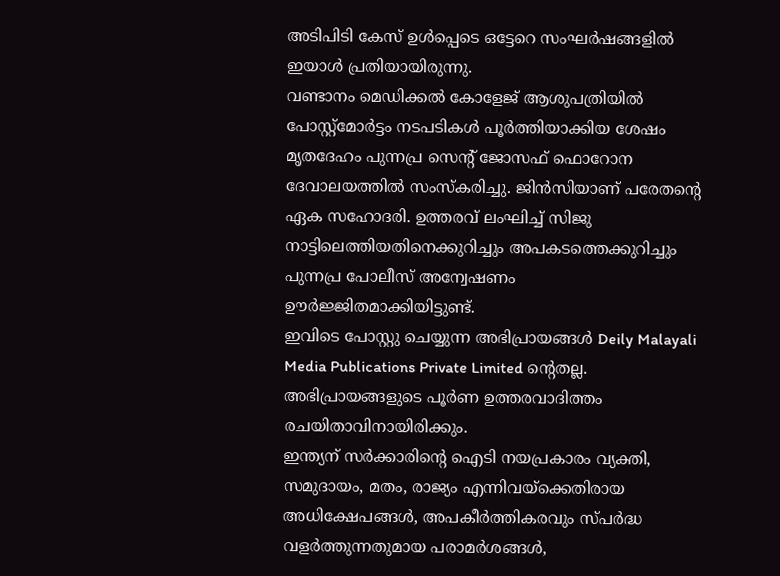അടിപിടി കേസ് ഉൾപ്പെടെ ഒട്ടേറെ സംഘർഷങ്ങളിൽ ഇയാൾ പ്രതിയായിരുന്നു.
വണ്ടാനം മെഡിക്കൽ കോളേജ് ആശുപത്രിയിൽ പോസ്റ്റ്മോർട്ടം നടപടികൾ പൂർത്തിയാക്കിയ ശേഷം മൃതദേഹം പുന്നപ്ര സെന്റ് ജോസഫ് ഫൊറോന ദേവാലയത്തിൽ സംസ്കരിച്ചു. ജിൻസിയാണ് പരേതന്റെ ഏക സഹോദരി. ഉത്തരവ് ലംഘിച്ച് സിജു നാട്ടിലെത്തിയതിനെക്കുറിച്ചും അപകടത്തെക്കുറിച്ചും പുന്നപ്ര പോലീസ് അന്വേഷണം ഊർജ്ജിതമാക്കിയിട്ടുണ്ട്.
ഇവിടെ പോസ്റ്റു ചെയ്യുന്ന അഭിപ്രായങ്ങൾ Deily Malayali Media Publications Private Limited ന്റെതല്ല. അഭിപ്രായങ്ങളുടെ പൂർണ ഉത്തരവാദിത്തം രചയിതാവിനായിരിക്കും.
ഇന്ത്യന് സർക്കാരിന്റെ ഐടി നയപ്രകാരം വ്യക്തി, സമുദായം, മതം, രാജ്യം എന്നിവയ്ക്കെതിരായ അധിക്ഷേപങ്ങൾ, അപകീർത്തികരവും സ്പർദ്ധ വളർത്തുന്നതുമായ പരാമർശങ്ങൾ,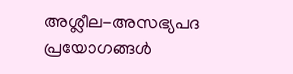അശ്ലീല-അസഭ്യപദ പ്രയോഗങ്ങൾ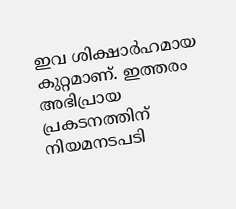ഇവ ശിക്ഷാർഹമായ കുറ്റമാണ്. ഇത്തരം അഭിപ്രായ പ്രകടനത്തിന് നിയമനടപടി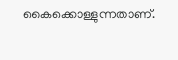കൈക്കൊള്ളുന്നതാണ്.